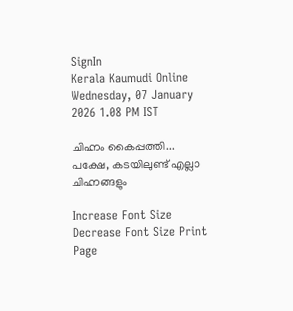SignIn
Kerala Kaumudi Online
Wednesday, 07 January 2026 1.08 PM IST

ചിഹ്നം കൈപ്പത്തി... പക്ഷേ, കടയിലുണ്ട് എല്ലാ ചിഹ്നങ്ങളും

Increase Font Size Decrease Font Size Print Page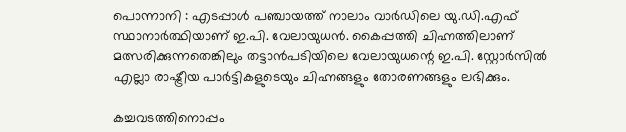പൊന്നാനി : എടപ്പാൾ പഞ്ചായത്ത് നാലാം വാർഡിലെ യു.ഡി.എഫ് സ്ഥാനാർത്ഥിയാണ് ഇ.പി. വേലായുധൻ. കൈപ്പത്തി ചിഹ്നത്തിലാണ് മത്സരിക്കുന്നതെങ്കിലും തട്ടാൻപടിയിലെ വേലായുധന്റെ ഇ.പി. സ്റ്റോർസിൽ എല്ലാ രാഷ്ട്രീയ പാർട്ടികളുടെയും ചിഹ്നങ്ങളും തോരണങ്ങളും ലഭിക്കും.

കച്ചവടത്തിനൊപ്പം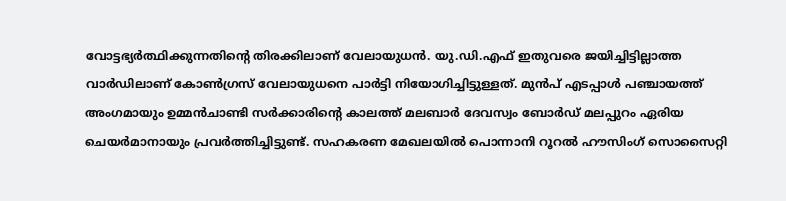വോട്ടഭ്യർത്ഥിക്കുന്നതിന്റെ തിരക്കിലാണ് വേലായുധൻ. യു.ഡി.എഫ് ഇതുവരെ ജയിച്ചിട്ടില്ലാത്ത വാ‌ർഡിലാണ് കോൺഗ്രസ് വേലായുധനെ പാർട്ടി നിയോഗിച്ചിട്ടുള്ളത്. മുൻപ് എടപ്പാൾ പഞ്ചായത്ത് അംഗമായും ഉമ്മൻചാണ്ടി സർക്കാരിന്റെ കാലത്ത് മലബാർ ദേവസ്വം ബോർഡ് മലപ്പുറം ഏരിയ ചെയർമാനായും പ്രവർത്തിച്ചിട്ടുണ്ട്. സഹകരണ മേഖലയിൽ പൊന്നാനി റൂറൽ ഹൗസിംഗ് സൊസൈറ്റി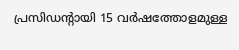പ്രസിഡന്റായി 15 വർഷത്തോളമുള്ള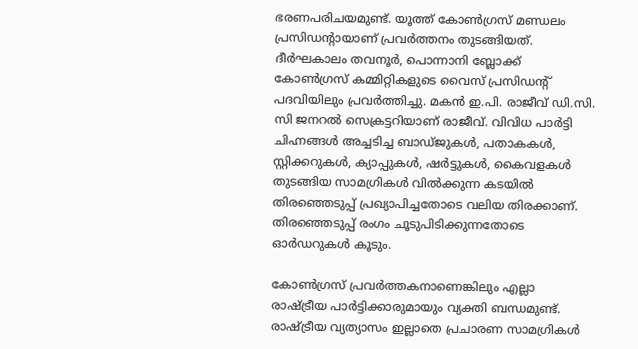ഭരണപരിചയമുണ്ട്. യൂത്ത് കോൺഗ്രസ് മണ്ഡലം പ്രസിഡന്റായാണ് പ്രവർത്തനം തുടങ്ങിയത്. ദീർഘകാലം തവനൂർ, പൊന്നാനി ബ്ലോക്ക് കോൺഗ്രസ് കമ്മിറ്റികളുടെ വൈസ് പ്രസിഡന്റ് പദവിയിലും പ്രവർത്തിച്ചു. മകൻ ഇ.പി. രാജീവ് ഡി.സി. സി ജനറൽ സെക്രട്ടറിയാണ് രാജീവ്. വിവിധ പാർട്ടി ചിഹ്നങ്ങൾ അച്ചടിച്ച ബാഡ്ജുകൾ, പതാകകൾ, സ്റ്റിക്കറുകൾ, ക്യാപ്പുകൾ, ഷർട്ടുകൾ, കൈവളകൾ തുടങ്ങിയ സാമഗ്രികൾ വിൽക്കുന്ന കടയിൽ തിരഞ്ഞെടുപ്പ് പ്രഖ്യാപിച്ചതോടെ വലിയ തിരക്കാണ്. തിരഞ്ഞെടുപ്പ് രംഗം ചൂടുപിടിക്കുന്നതോടെ ഓർഡറുകൾ കൂടും.

കോൺഗ്രസ് പ്രവർത്തകനാണെങ്കിലും എല്ലാ രാഷ്ട്രീയ പാർട്ടിക്കാരുമായും വ്യക്തി ബന്ധമുണ്ട്. രാഷ്ട്രീയ വ്യത്യാസം ഇല്ലാതെ പ്രചാരണ സാമഗ്രികൾ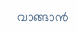വാങ്ങാൻ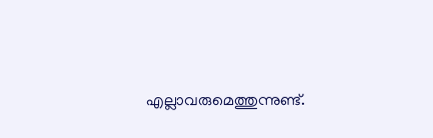എല്ലാവരുമെത്തുന്നുണ്ട്.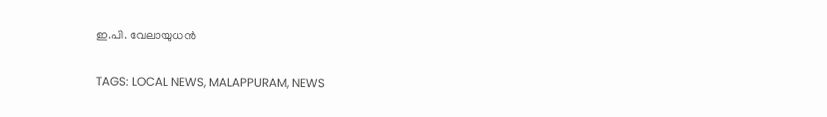ഇ.പി. വേലായുധൻ

TAGS: LOCAL NEWS, MALAPPURAM, NEWS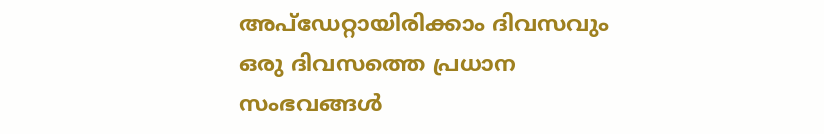അപ്ഡേറ്റായിരിക്കാം ദിവസവും
ഒരു ദിവസത്തെ പ്രധാന സംഭവങ്ങൾ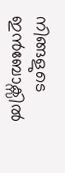നിങ്ങളുടെ ഇൻബോക്സിൽ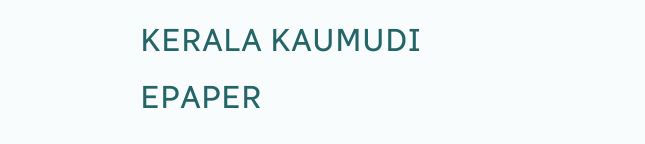KERALA KAUMUDI EPAPER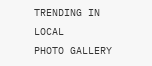TRENDING IN LOCAL
PHOTO GALLERY